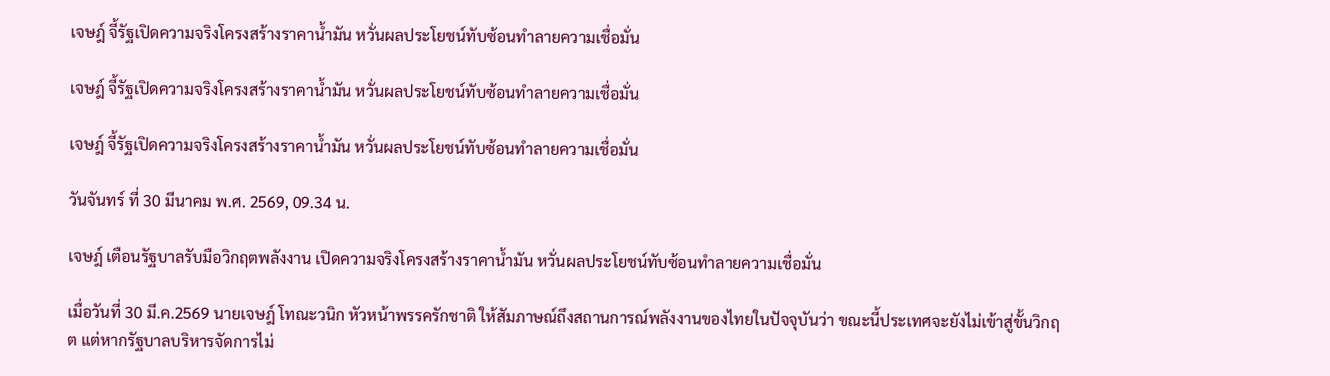เจษฎ์ จี้รัฐเปิดความจริงโครงสร้างราคาน้ำมัน หวั่นผลประโยชน์ทับซ้อนทำลายความเชื่อมั่น

เจษฎ์ จี้รัฐเปิดความจริงโครงสร้างราคาน้ำมัน หวั่นผลประโยชน์ทับซ้อนทำลายความเชื่อมั่น

เจษฎ์ จี้รัฐเปิดความจริงโครงสร้างราคาน้ำมัน หวั่นผลประโยชน์ทับซ้อนทำลายความเชื่อมั่น

วันจันทร์ ที่ 30 มีนาคม พ.ศ. 2569, 09.34 น.

เจษฎ์ เตือนรัฐบาลรับมือวิกฤตพลังงาน เปิดความจริงโครงสร้างราคาน้ำมัน หวั่นผลประโยชน์ทับซ้อนทำลายความเชื่อมั่น

เมื่อวันที่ 30 มี.ค.2569 นายเจษฎ์ โทณะวนิก หัวหน้าพรรครักชาติ ให้สัมภาษณ์ถึงสถานการณ์พลังงานของไทยในปัจจุบันว่า ขณะนี้ประเทศจะยังไม่เข้าสู่ขั้นวิกฤต แต่หากรัฐบาลบริหารจัดการไม่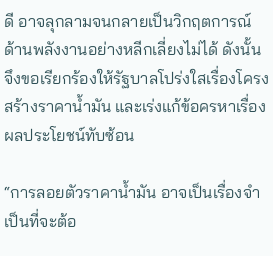ดี อาจลุกลามจนกลายเป็นวิกฤตการณ์ด้านพลังงานอย่างหลีกเลี่ยงไม่ได้ ดังนั้นจึงขอเรียกร้องให้รัฐบาลโปร่งใสเรื่องโครงสร้างราคาน้ำมัน และเร่งแก้ข้อครหาเรื่องผลประโยชน์ทับซ้อน

“การลอยตัวราคาน้ำมัน อาจเป็นเรื่องจำเป็นที่จะต้อ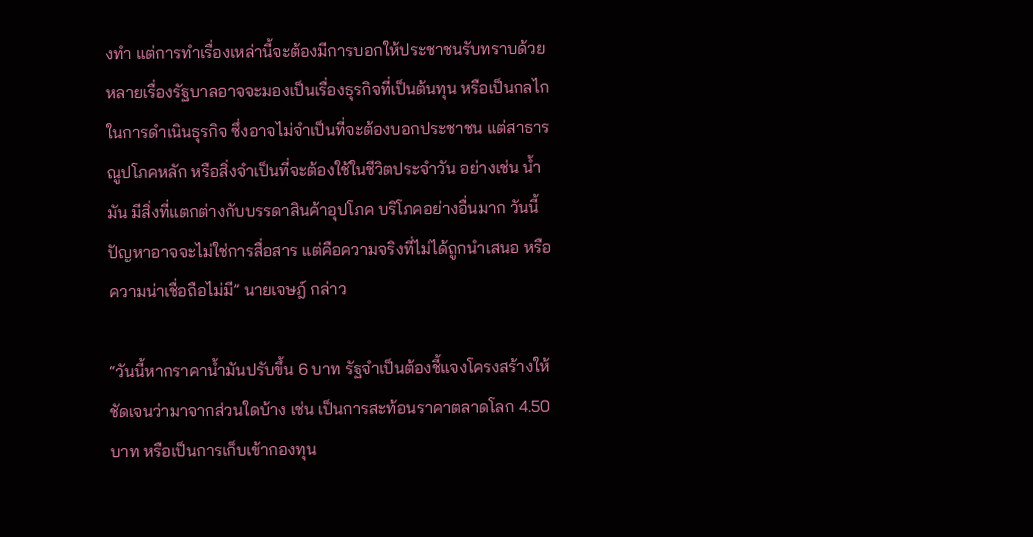งทำ แต่การทำเรื่องเหล่านี้จะต้องมีการบอกให้ประชาชนรับทราบด้วย หลายเรื่องรัฐบาลอาจจะมองเป็นเรื่องธุรกิจที่เป็นต้นทุน หรือเป็นกลไกในการดำเนินธุรกิจ ซึ่งอาจไม่จำเป็นที่จะต้องบอกประชาชน แต่สาธารณูปโภคหลัก หรือสิ่งจำเป็นที่จะต้องใช้ในชีวิตประจำวัน อย่างเช่น น้ำมัน มีสิ่งที่แตกต่างกับบรรดาสินค้าอุปโภค บริโภคอย่างอื่นมาก วันนี้ปัญหาอาจจะไม่ใช่การสื่อสาร แต่คือความจริงที่ไม่ได้ถูกนำเสนอ หรือความน่าเชื่อถือไม่มี” นายเจษฎ์ กล่าว

“วันนี้หากราคาน้ำมันปรับขึ้น 6 บาท รัฐจำเป็นต้องชี้แจงโครงสร้างให้ชัดเจนว่ามาจากส่วนใดบ้าง เช่น เป็นการสะท้อนราคาตลาดโลก 4.50 บาท หรือเป็นการเก็บเข้ากองทุน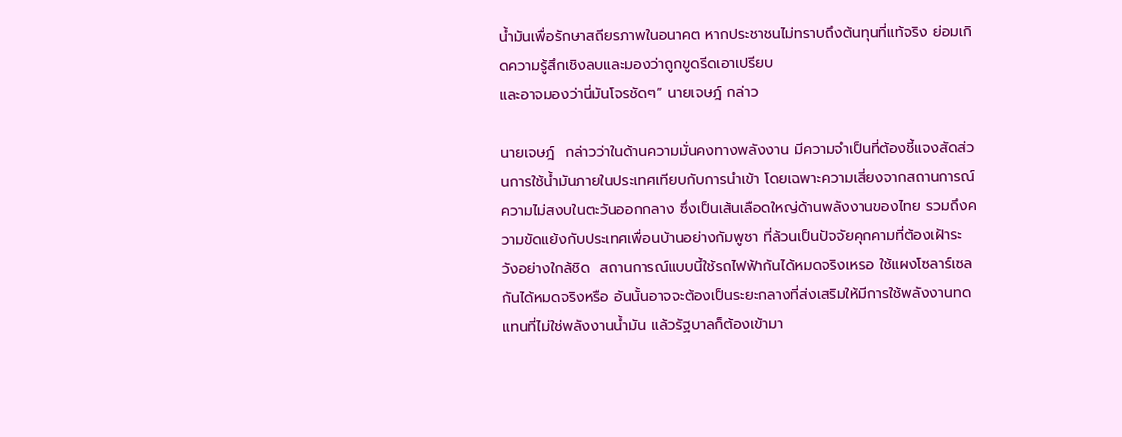น้ำมันเพื่อรักษาสถียรภาพในอนาคต หากประชาชนไม่ทราบถึงต้นทุนที่แท้จริง ย่อมเกิดความรู้สึกเชิงลบและมองว่าถูกขูดรีดเอาเปรียบ
และอาจมองว่านี่มันโจรชัดๆ” นายเจษฎ์ กล่าว

นายเจษฎ์  กล่าวว่าในด้านความมั่นคงทางพลังงาน มีความจำเป็นที่ต้องชี้แจงสัดส่วนการใช้น้ำมันภายในประเทศเทียบกับการนำเข้า โดยเฉพาะความเสี่ยงจากสถานการณ์ความไม่สงบในตะวันออกกลาง ซึ่งเป็นเส้นเลือดใหญ่ด้านพลังงานของไทย รวมถึงความขัดแย้งกับประเทศเพื่อนบ้านอย่างกัมพูชา ที่ล้วนเป็นปัจจัยคุกคามที่ต้องเฝ้าระวังอย่างใกล้ชิด  สถานการณ์แบบนี้ใช้รถไฟฟ้ากันได้หมดจริงเหรอ ใช้แผงโซลาร์เซลกันได้หมดจริงหรือ อันนั้นอาจจะต้องเป็นระยะกลางที่ส่งเสริมให้มีการใช้พลังงานทดแทนที่ไม่ใช่พลังงานน้ำมัน แล้วรัฐบาลก็ต้องเข้ามา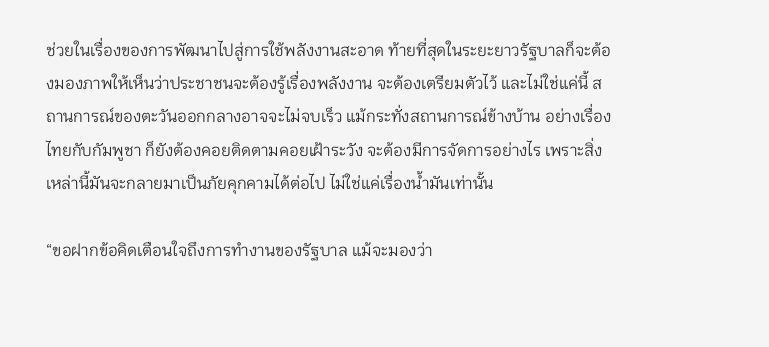ช่วยในเรื่องของการพัฒนาไปสู่การใช้พลังงานสะอาด ท้ายที่สุดในระยะยาวรัฐบาลก็จะต้องมองภาพให้เห็นว่าประชาชนจะต้องรู้เรื่องพลังงาน จะต้องเตรียมตัวไว้ และไม่ใช่แค่นี้ สถานการณ์ของตะวันออกกลางอาจจะไม่จบเร็ว แม้กระทั่งสถานการณ์ข้างบ้าน อย่างเรื่องไทยกับกัมพูชา ก็ยังต้องคอยติดตามคอยเฝ้าระวัง จะต้องมีการจัดการอย่างไร เพราะสิ่งเหล่านี้มันจะกลายมาเป็นภัยคุกคามได้ต่อไป ไม่ใช่แค่เรื่องน้ำมันเท่านั้น

“ขอฝากข้อคิดเตือนใจถึงการทำงานของรัฐบาล แม้จะมองว่า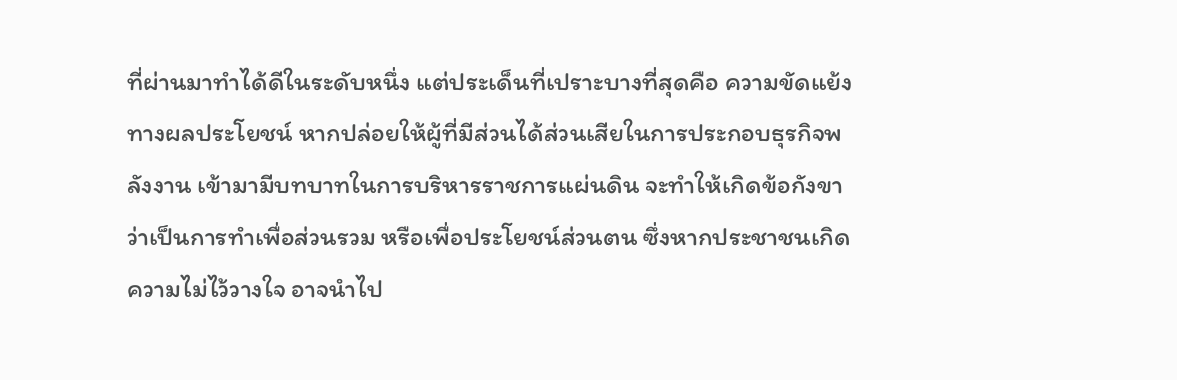ที่ผ่านมาทำได้ดีในระดับหนึ่ง แต่ประเด็นที่เปราะบางที่สุดคือ ความขัดแย้งทางผลประโยชน์ หากปล่อยให้ผู้ที่มีส่วนได้ส่วนเสียในการประกอบธุรกิจพลังงาน เข้ามามีบทบาทในการบริหารราชการแผ่นดิน จะทำให้เกิดข้อกังขาว่าเป็นการทำเพื่อส่วนรวม หรือเพื่อประโยชน์ส่วนตน ซึ่งหากประชาชนเกิดความไม่ไว้วางใจ อาจนำไป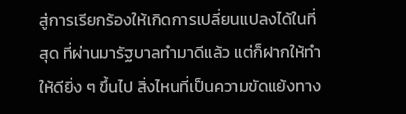สู่การเรียกร้องให้เกิดการเปลี่ยนแปลงได้ในที่สุด ที่ผ่านมารัฐบาลทำมาดีแล้ว แต่ก็ฝากให้ทำให้ดียิ่ง ๆ ขึ้นไป สิ่งไหนที่เป็นความขัดแย้งทาง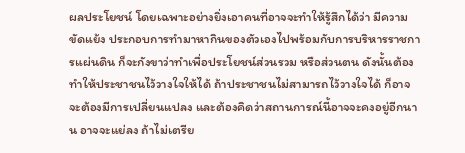ผลประโยชน์ โดยเฉพาะอย่างยิ่งเอาคนที่อาจจะทำให้รู้สึกได้ว่า มีความขัดแย้ง ประกอบการทำมาหากินของตัวเองไปพร้อมกับการบริหารราชการแผ่นดิน ก็จะกังขาว่าทำเพื่อประโยชน์ส่วนรวม หรือส่วนตน ดังนั้นต้องทำให้ประชาชนไว้วางใจให้ได้ ถ้าประชาชนไม่สามารถไว้วางใจได้ ก็อาจจะต้องมีการเปลี่ยนแปลง และต้องคิดว่าสถานการณ์นี้อาจจะคงอยู่อีกนาน อาจจะแย่ลง ถ้าไม่เตรีย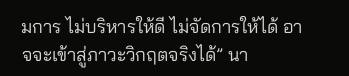มการ ไม่บริหารให้ดี ไม่จัดการให้ได้ อาจจะเข้าสู่ภาวะวิกฤตจริงได้” นา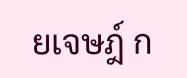ยเจษฎ์ ก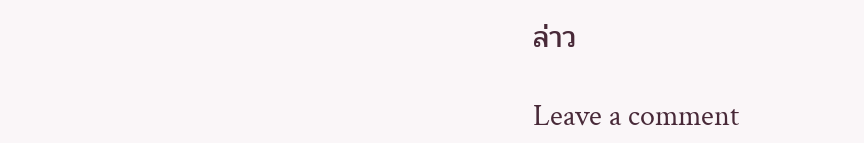ล่าว

Leave a comment